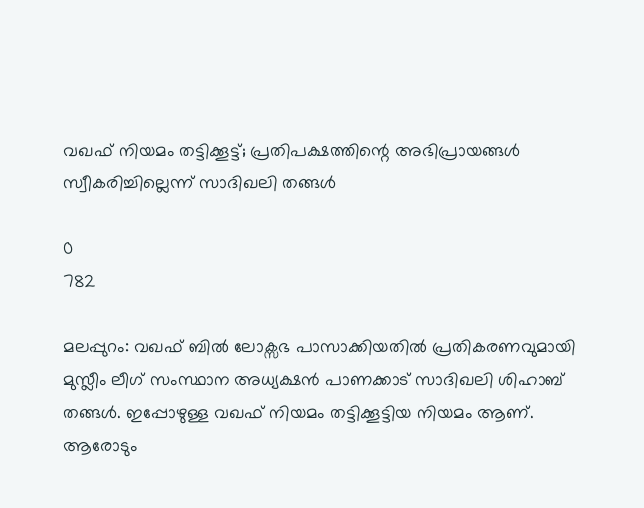വഖഫ് നിയമം തട്ടിക്കൂട്ട്; പ്രതിപക്ഷത്തിന്റെ അഭിപ്രായങ്ങൾ സ്വീകരിച്ചില്ലെന്ന് സാദിഖലി തങ്ങൾ

0
782

മലപ്പുറം: വഖഫ് ബില്‍ ലോക്സഭ പാസാക്കിയതിൽ പ്രതികരണവുമായി മുസ്ലീം ലീഗ് സംസ്ഥാന അധ്യക്ഷൻ പാണക്കാട് സാദിഖലി ശിഹാബ് തങ്ങൾ. ഇപ്പോഴുള്ള വഖഫ് നിയമം തട്ടിക്കൂട്ടിയ നിയമം ആണ്. ആരോടും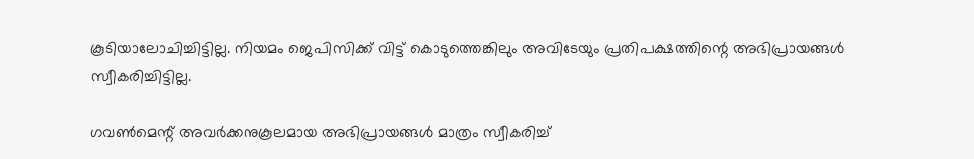കൂടിയാലോചിച്ചിട്ടില്ല. നിയമം ജെപിസിക്ക് വിട്ട് കൊടുത്തെങ്കിലും അവിടേയും പ്രതിപക്ഷത്തിന്റെ അഭിപ്രായങ്ങൾ സ്വീകരിച്ചിട്ടില്ല.

ഗവൺമെന്റ് അവർക്കനുകൂലമായ അഭിപ്രായങ്ങൾ മാത്രം സ്വീകരിച്ച്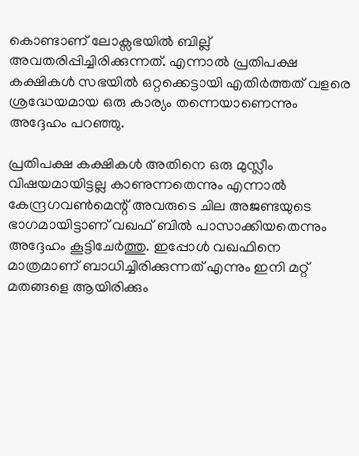കൊണ്ടാണ് ലോക്സഭയിൽ ബില്ല് അവതരിപ്പിച്ചിരിക്കുന്നത്. എന്നാൽ പ്രതിപക്ഷ കക്ഷികൾ സഭയിൽ ഒറ്റക്കെട്ടായി എതിർത്തത് വളരെ ശ്രദ്ധേയമായ ഒരു കാര്യം തന്നെയാണെന്നും അദ്ദേഹം പറഞ്ഞു.

പ്രതിപക്ഷ കക്ഷികൾ അതിനെ ഒരു മുസ്ലീം വിഷയമായിട്ടല്ല കാണുന്നതെന്നും എന്നാൽ കേന്ദ്രഗവൺമെന്റ് അവരുടെ ചില അജണ്ടയുടെ ഭാഗമായിട്ടാണ് വഖഫ് ബില്‍ പാസാക്കിയതെന്നും അദ്ദേഹം കൂട്ടിചേർത്തു. ഇപ്പോൾ വഖഫിനെ മാത്രമാണ് ബാധിച്ചിരിക്കുന്നത് എന്നും ഇനി മറ്റ് മതങ്ങളെ ആയിരിക്കും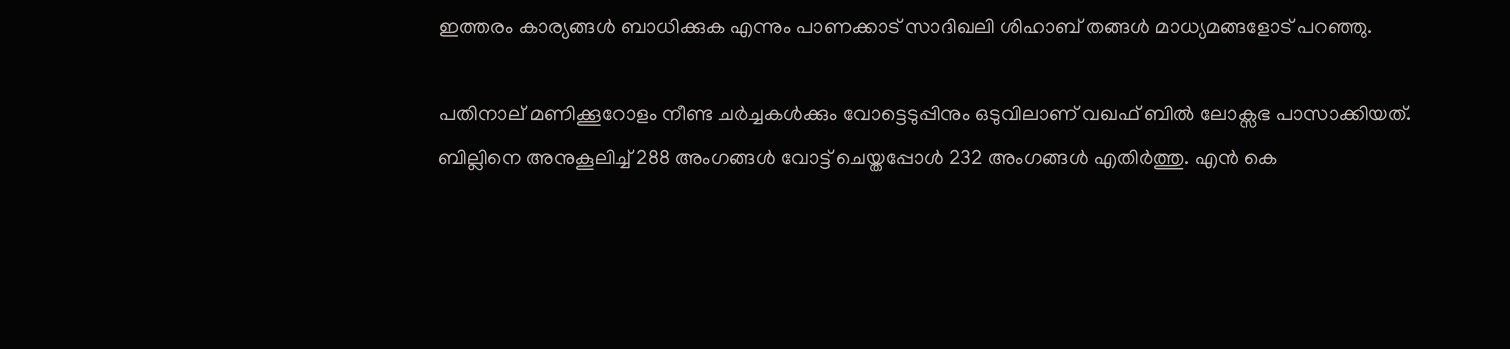ഇത്തരം കാര്യങ്ങൾ ബാധിക്കുക എന്നും പാണക്കാട് സാദിഖലി ശിഹാബ് തങ്ങൾ മാധ്യമങ്ങളോട് പറ‍ഞ്ഞു.

പതിനാല് മണിക്കൂറോളം നീണ്ട ചര്‍ച്ചകൾക്കും വോട്ടെടുപ്പിനും ഒടുവിലാണ് വഖഫ് ബില്‍ ലോക്സഭ പാസാക്കിയത്. ബില്ലിനെ അനുകൂലിച്ച് 288 അംഗങ്ങൾ വോട്ട് ചെയ്തപ്പോൾ 232 അംഗങ്ങൾ എതിർത്തു. എന്‍ കെ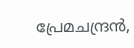പ്രേമചന്ദ്രന്‍,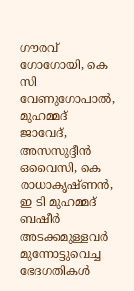ഗൗരവ് ഗോഗോയി, കെ സി വേണുഗോപാല്‍, മുഹമ്മദ് ജാവേദ്, അസസുദ്ദീന്‍ ഒവൈസി, കെ രാധാകൃഷ്ണൻ, ഇ ടി മുഹമ്മദ് ബഷീർ അടക്കമുള്ളവർ മുന്നോട്ടുവെച്ച ഭേദഗതികള്‍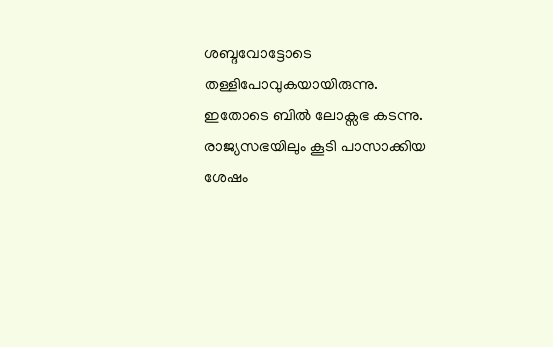ശബ്ദവോട്ടോടെ തള്ളിപോവുകയായിരുന്നു. ഇതോടെ ബിൽ ലോക്സഭ കടന്നു. രാജ്യസഭയിലും കൂടി പാസാക്കിയ ശേഷം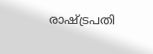രാഷ്ട്രപതി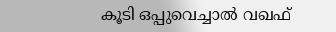കൂടി ഒപ്പുവെച്ചാൽ വഖഫ്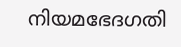നിയമഭേദഗതി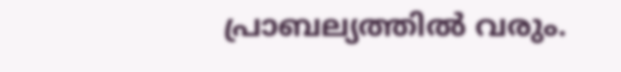പ്രാബല്യത്തിൽ വരും.